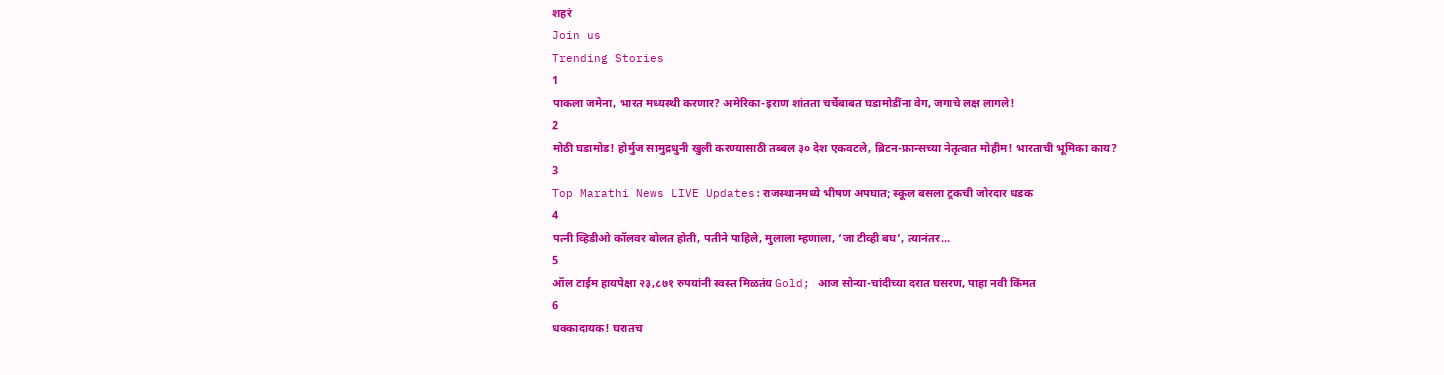शहरं
Join us
Trending Stories
1
पाकला जमेना, भारत मध्यस्थी करणार? अमेरिका-इराण शांतता चर्चेबाबत घडामोडींना वेग, जगाचे लक्ष लागले!
2
मोठी घडामोड! होर्मुज सामुद्रधुनी खुली करण्यासाठी तब्बल ३० देश एकवटले, ब्रिटन-फ्रान्सच्या नेतृत्वात मोहीम! भारताची भूमिका काय?
3
Top Marathi News LIVE Updates:राजस्थानमध्ये भीषण अपघात; स्कूल बसला ट्रकची जोरदार धडक
4
पत्नी व्हिडीओ कॉलवर बोलत होती, पतीने पाहिले, मुलाला म्हणाला, ‘जा टीव्ही बघ’, त्यानंतर...
5
ऑल टाईम हायपेक्षा २३,८७१ रुपयांनी स्वस्त मिळतंय Gold; आज सोन्या-चांदीच्या दरात घसरण, पाहा नवी किंमत
6
धक्कादायक! घरातच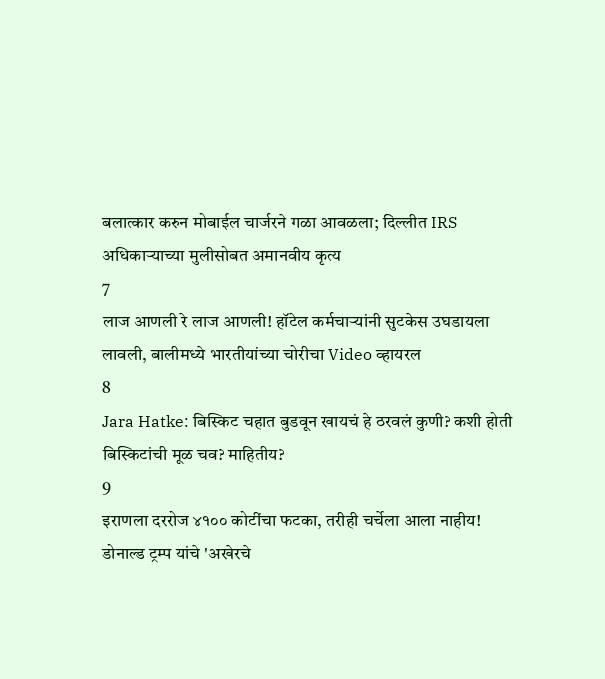बलात्कार करुन मोबाईल चार्जरने गळा आवळला; दिल्लीत IRS अधिकाऱ्याच्या मुलीसोबत अमानवीय कृत्य
7
लाज आणली रे लाज आणली! हॉटेल कर्मचाऱ्यांनी सुटकेस उघडायला लावली, बालीमध्ये भारतीयांच्या चोरीचा Video व्हायरल
8
Jara Hatke: बिस्किट चहात बुडवून खायचं हे ठरवलं कुणी? कशी होती बिस्किटांची मूळ चव? माहितीय?
9
इराणला दररोज ४१०० कोटींचा फटका, तरीही चर्चेला आला नाहीय! डोनाल्ड ट्रम्प यांचे 'अखेरचे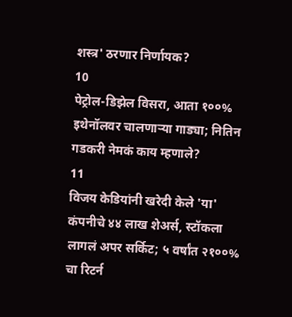शस्त्र' ठरणार निर्णायक?
10
पेट्रोल-डिझेल विसरा, आता १००% इथेनॉलवर चालणाऱ्या गाड्या; नितिन गडकरी नेमकं काय म्हणाले?
11
विजय केडियांनी खरेदी केले 'या' कंपनीचे ४४ लाख शेअर्स, स्टॉकला लागलं अपर सर्किट; ५ वर्षांत २१००% चा रिटर्न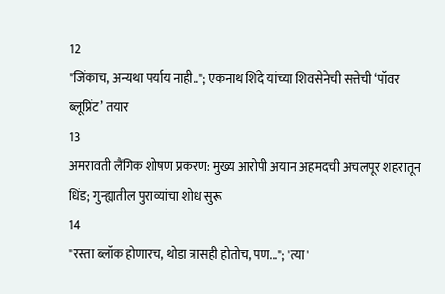12
"जिंकाच, अन्यथा पर्याय नाही.."; एकनाथ शिंदे यांच्या शिवसेनेची सत्तेची ‘पॉवर ब्लूप्रिंट’ तयार
13
अमरावती लैंगिक शोषण प्रकरण: मुख्य आरोपी अयान अहमदची अचलपूर शहरातून धिंड; गुन्ह्यातील पुराव्यांचा शोध सुरू
14
"रस्ता ब्लॉक होणारच, थोडा त्रासही होतोच, पण..."; 'त्या'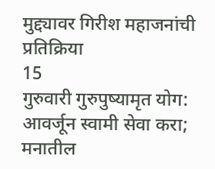मुद्द्यावर गिरीश महाजनांची प्रतिक्रिया
15
गुरुवारी गुरुपुष्यामृत योग: आवर्जून स्वामी सेवा करा; मनातील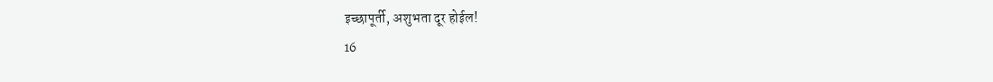इच्छापूर्ती, अशुभता दूर होईल!
16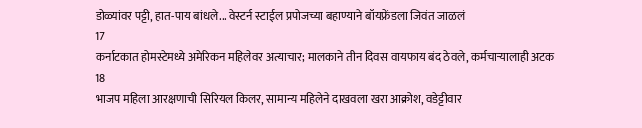डोळ्यांवर पट्टी, हात-पाय बांधले... वेस्टर्न स्टाईल प्रपोजच्या बहाण्याने बॉयफ्रेंडला जिवंत जाळलं
17
कर्नाटकात होमस्टेमध्ये अमेरिकन महिलेवर अत्याचार; मालकाने तीन दिवस वायफाय बंद ठेवले, कर्मचाऱ्यालाही अटक
18
भाजप महिला आरक्षणाची सिरियल किलर, सामान्य महिलेने दाखवला खरा आक्रोश, वडेट्टीवार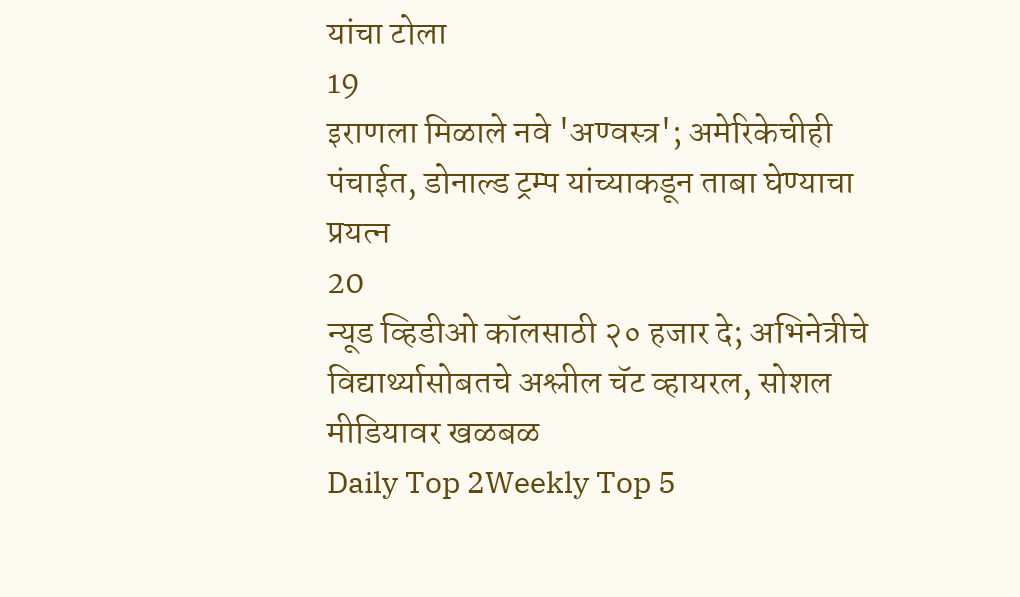यांचा टोला
19
इराणला मिळाले नवे 'अण्वस्त्र'; अमेरिकेचीही पंचाईत, डोनाल्ड ट्रम्प यांच्याकडून ताबा घेण्याचा प्रयत्न
20
न्यूड व्हिडीओ कॉलसाठी २० हजार दे; अभिनेत्रीचे विद्यार्थ्यासोबतचे अश्लील चॅट व्हायरल, सोशल मीडियावर खळबळ
Daily Top 2Weekly Top 5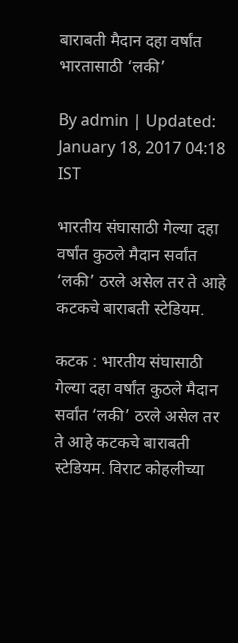बाराबती मैदान दहा वर्षांत भारतासाठी ‘लकी’

By admin | Updated: January 18, 2017 04:18 IST

भारतीय संघासाठी गेल्या दहा वर्षांत कुठले मैदान सर्वांत ‘लकी’ ठरले असेल तर ते आहे कटकचे बाराबती स्टेडियम.

कटक : भारतीय संघासाठी गेल्या दहा वर्षांत कुठले मैदान सर्वांत ‘लकी’ ठरले असेल तर ते आहे कटकचे बाराबती स्टेडियम. विराट कोहलीच्या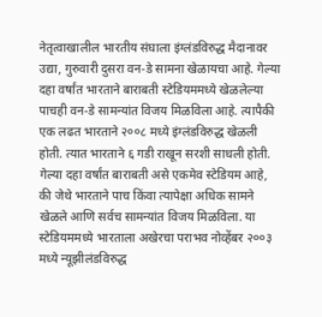नेतृत्वाखालील भारतीय संघाला इंग्लंडविरुद्ध मैदानावर उद्या, गुरुवारी दुसरा वन-डे सामना खेळायचा आहे. गेल्या दहा वर्षांत भारताने बाराबती स्टेडियममध्ये खेळलेल्या पाचही वन-डे सामन्यांत विजय मिळविला आहे. त्यापैकी एक लढत भारताने २००८ मध्ये इंग्लंडविरुद्ध खेळली होती. त्यात भारताने ६ गडी राखून सरशी साधली होती. गेल्या दहा वर्षांत बाराबती असे एकमेव स्टेडियम आहे, की जेथे भारताने पाच किंवा त्यापेक्षा अधिक सामने खेळले आणि सर्वच सामन्यांत विजय मिळविला. या स्टेडियममध्ये भारताला अखेरचा पराभव नोव्हेंबर २००३ मध्ये न्यूझीलंडविरुद्ध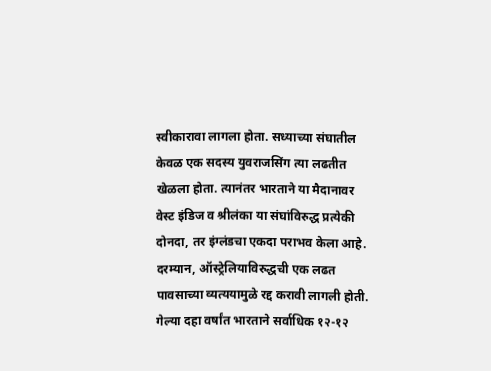स्वीकारावा लागला होता. सध्याच्या संघातील केवळ एक सदस्य युवराजसिंग त्या लढतीत खेळला होता. त्यानंतर भारताने या मैदानावर वेस्ट इंडिज व श्रीलंका या संघांविरुद्ध प्रत्येकी दोनदा, तर इंग्लंडचा एकदा पराभव केला आहे. दरम्यान, ऑस्ट्रेलियाविरुद्धची एक लढत पावसाच्या व्यत्ययामुळे रद्द करावी लागली होती. गेल्या दहा वर्षांत भारताने सर्वाधिक १२-१२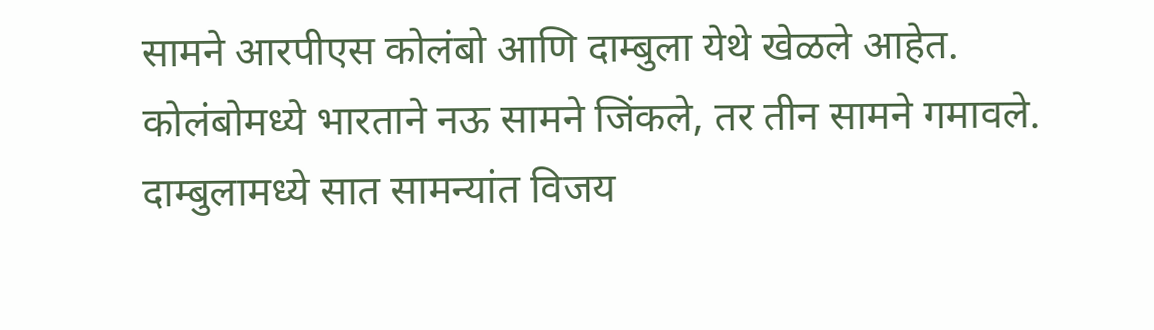सामने आरपीएस कोलंबो आणि दाम्बुला येथे खेळले आहेत. कोलंबोमध्ये भारताने नऊ सामने जिंकले, तर तीन सामने गमावले. दाम्बुलामध्ये सात सामन्यांत विजय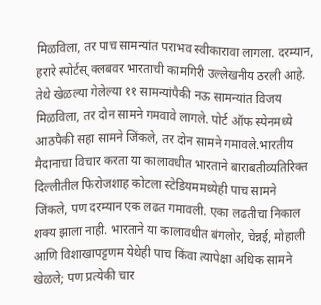मिळविला, तर पाच सामन्यांत पराभव स्वीकारावा लागला. दरम्यान, हरारे स्पोर्टस् क्लबवर भारताची कामगिरी उल्लेखनीय ठरली आहे. तेथे खेळल्या गेलेल्या ११ सामन्यांपैकी नऊ सामन्यांत विजय मिळविला, तर दोन सामने गमवावे लागले. पोर्ट ऑफ स्पेनमध्ये आठपैकी सहा सामने जिंकले, तर दोन सामने गमावले.भारतीय मैदानाचा विचार करता या कालावधीत भारताने बाराबतीव्यतिरिक्त दिल्लीतील फिरोजशाह कोटला स्टेडियममध्येही पाच सामने जिंकले, पण दरम्यान एक लढत गमावली. एका लढतीचा निकाल शक्य झाला नाही. भारताने या कालावधीत बंगलोर, चेन्नई, मोहाली आणि विशाखापट्टणम येथेही पाच किंवा त्यापेक्षा अधिक सामने खेळले; पण प्रत्येकी चार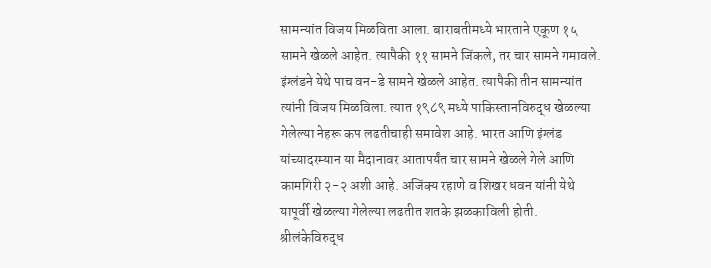सामन्यांत विजय मिळविता आला. बाराबतीमध्ये भारताने एकूण १५ सामने खेळले आहेत. त्यापैकी ११ सामने जिंकले, तर चार सामने गमावले. इंग्लंडने येथे पाच वन-डे सामने खेळले आहेत. त्यापैकी तीन सामन्यांत त्यांनी विजय मिळविला. त्यात १९८९ मध्ये पाकिस्तानविरुद्ध खेळल्या गेलेल्या नेहरू कप लढतीचाही समावेश आहे. भारत आणि इंग्लंड यांच्यादरम्यान या मैदानावर आतापर्यंत चार सामने खेळले गेले आणि कामगिरी २-२ अशी आहे. अजिंक्य रहाणे व शिखर धवन यांनी येथे यापूर्वी खेळल्या गेलेल्या लढतीत शतके झळकाविली होती. श्रीलंकेविरुद्ध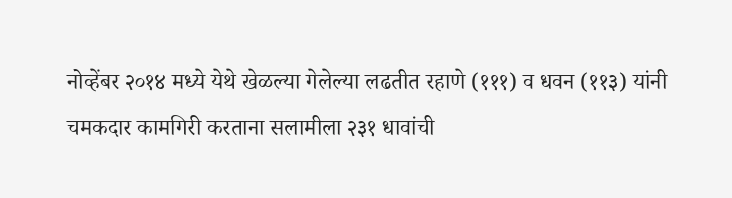नोव्हेंबर २०१४ मध्ये येथे खेळल्या गेलेल्या लढतीत रहाणे (१११) व धवन (११३) यांनी चमकदार कामगिरी करताना सलामीला २३१ धावांची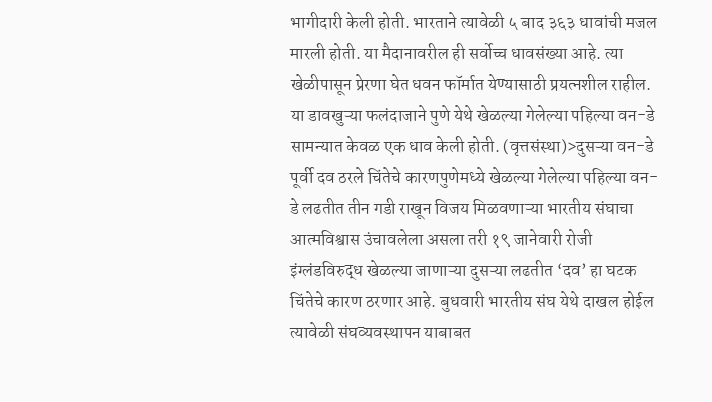भागीदारी केली होती. भारताने त्यावेळी ५ बाद ३६३ धावांची मजल मारली होती. या मैदानावरील ही सर्वोच्च धावसंख्या आहे. त्या खेळीपासून प्रेरणा घेत धवन फॉर्मात येण्यासाठी प्रयत्नशील राहील. या डावखुऱ्या फलंदाजाने पुणे येथे खेळल्या गेलेल्या पहिल्या वन-डे सामन्यात केवळ एक धाव केली होती. (वृत्तसंस्था)>दुसऱ्या वन-डे पूर्वी दव ठरले चिंतेचे कारणपुणेमध्ये खेळल्या गेलेल्या पहिल्या वन-डे लढतीत तीन गडी राखून विजय मिळवणाऱ्या भारतीय संघाचा आत्मविश्वास उंचावलेला असला तरी १९ जानेवारी रोजी इंग्लंडविरुद्ध खेळल्या जाणाऱ्या दुसऱ्या लढतीत ‘दव’ हा घटक चिंतेचे कारण ठरणार आहे. बुधवारी भारतीय संघ येथे दाखल होईल त्यावेळी संघव्यवस्थापन याबाबत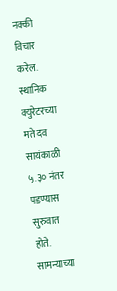नक्की विचार करेल. स्थानिक क्युरेटरच्या मते दव सायंकाळी ५.३० नंतर पडण्यास सुरुवात होते. सामन्याच्या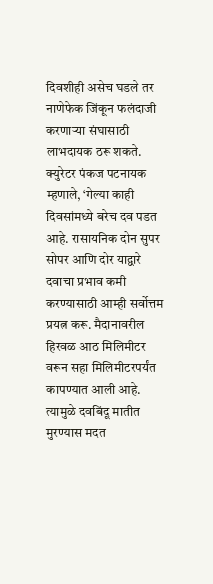दिवशीही असेच घडले तर नाणेफेक जिंकून फलंदाजी करणाऱ्या संघासाठी लाभदायक ठरू शकते. क्युरेटर पंकज पटनायक म्हणाले, ‘गेल्या काही दिवसांमध्ये बरेच दव पडत आहे. रासायनिक दोन सुपर सोपर आणि दोर याद्वारे दवाचा प्रभाव कमी करण्यासाठी आम्ही सर्वोत्तम प्रयत्न करू. मैदानावरील हिरवळ आठ मिलिमीटर वरून सहा मिलिमीटरपर्यंत कापण्यात आली आहे. त्यामुळे दवबिंदू मातीत मुरण्यास मदत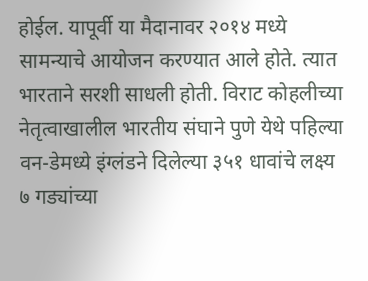होईल. यापूर्वी या मैदानावर २०१४ मध्ये सामन्याचे आयोजन करण्यात आले होते. त्यात भारताने सरशी साधली होती. विराट कोहलीच्या नेतृत्वाखालील भारतीय संघाने पुणे येथे पहिल्या वन-डेमध्ये इंग्लंडने दिलेल्या ३५१ धावांचे लक्ष्य ७ गड्यांच्या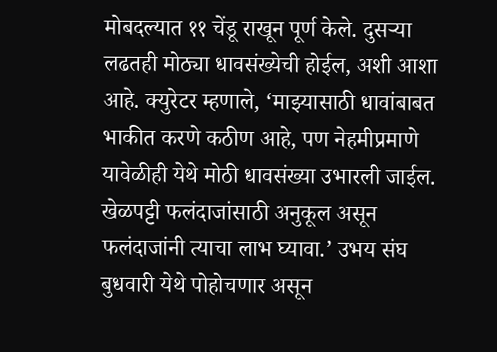मोबदल्यात ११ चेंडू राखून पूर्ण केले. दुसऱ्या लढतही मोठ्या धावसंख्येची होईल, अशी आशा आहे. क्युरेटर म्हणाले, ‘माझ्यासाठी धावांबाबत भाकीत करणे कठीण आहे, पण नेहमीप्रमाणे यावेळीही येथे मोठी धावसंख्या उभारली जाईल. खेळपट्टी फलंदाजांसाठी अनुकूल असून फलंदाजांनी त्याचा लाभ घ्यावा.’ उभय संघ बुधवारी येथे पोहोचणार असून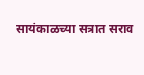सायंकाळच्या सत्रात सराव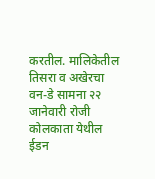करतील. मालिकेतील तिसरा व अखेरचा वन-डे सामना २२ जानेवारी रोजी कोलकाता येथील ईडन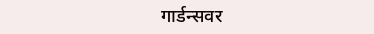गार्डन्सवर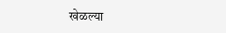खेळल्या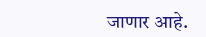जाणार आहे.